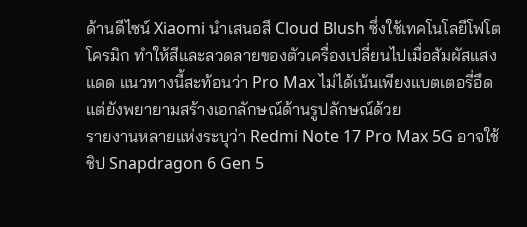ด้านดีไซน์ Xiaomi นำเสนอสี Cloud Blush ซึ่งใช้เทคโนโลยีโฟโตโครมิก ทำให้สีและลวดลายของตัวเครื่องเปลี่ยนไปเมื่อสัมผัสแสงแดด แนวทางนี้สะท้อนว่า Pro Max ไม่ได้เน้นเพียงแบตเตอรี่อึด แต่ยังพยายามสร้างเอกลักษณ์ด้านรูปลักษณ์ด้วย
รายงานหลายแห่งระบุว่า Redmi Note 17 Pro Max 5G อาจใช้ชิป Snapdragon 6 Gen 5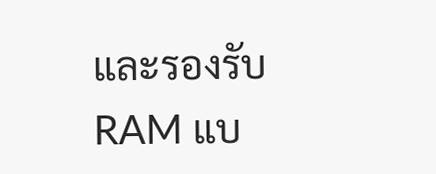และรองรับ RAM แบ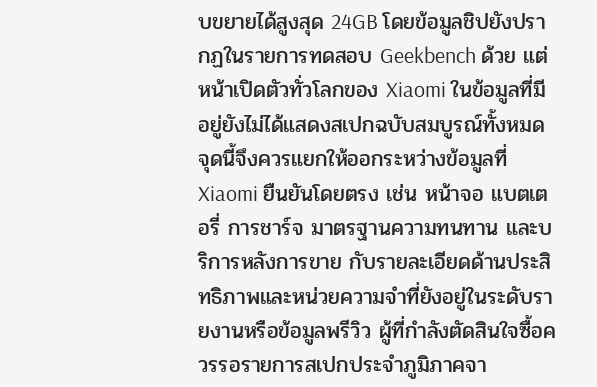บขยายได้สูงสุด 24GB โดยข้อมูลชิปยังปรากฏในรายการทดสอบ Geekbench ด้วย แต่หน้าเปิดตัวทั่วโลกของ Xiaomi ในข้อมูลที่มีอยู่ยังไม่ได้แสดงสเปกฉบับสมบูรณ์ทั้งหมด
จุดนี้จึงควรแยกให้ออกระหว่างข้อมูลที่ Xiaomi ยืนยันโดยตรง เช่น หน้าจอ แบตเตอรี่ การชาร์จ มาตรฐานความทนทาน และบริการหลังการขาย กับรายละเอียดด้านประสิทธิภาพและหน่วยความจำที่ยังอยู่ในระดับรายงานหรือข้อมูลพรีวิว ผู้ที่กำลังตัดสินใจซื้อควรรอรายการสเปกประจำภูมิภาคจา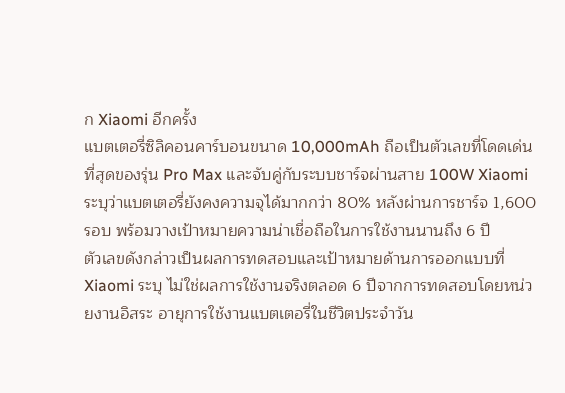ก Xiaomi อีกครั้ง
แบตเตอรี่ซิลิคอนคาร์บอนขนาด 10,000mAh ถือเป็นตัวเลขที่โดดเด่นที่สุดของรุ่น Pro Max และจับคู่กับระบบชาร์จผ่านสาย 100W Xiaomi ระบุว่าแบตเตอรี่ยังคงความจุได้มากกว่า 80% หลังผ่านการชาร์จ 1,600 รอบ พร้อมวางเป้าหมายความน่าเชื่อถือในการใช้งานนานถึง 6 ปี
ตัวเลขดังกล่าวเป็นผลการทดสอบและเป้าหมายด้านการออกแบบที่ Xiaomi ระบุ ไม่ใช่ผลการใช้งานจริงตลอด 6 ปีจากการทดสอบโดยหน่วยงานอิสระ อายุการใช้งานแบตเตอรี่ในชีวิตประจำวัน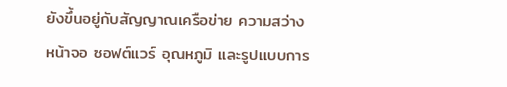ยังขึ้นอยู่กับสัญญาณเครือข่าย ความสว่างหน้าจอ ซอฟต์แวร์ อุณหภูมิ และรูปแบบการ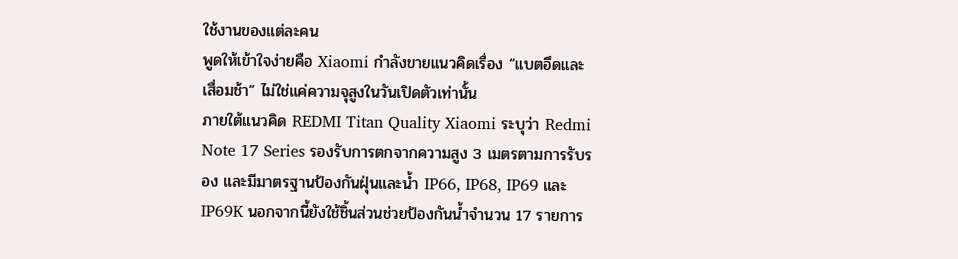ใช้งานของแต่ละคน
พูดให้เข้าใจง่ายคือ Xiaomi กำลังขายแนวคิดเรื่อง “แบตอึดและเสื่อมช้า” ไม่ใช่แค่ความจุสูงในวันเปิดตัวเท่านั้น
ภายใต้แนวคิด REDMI Titan Quality Xiaomi ระบุว่า Redmi Note 17 Series รองรับการตกจากความสูง 3 เมตรตามการรับรอง และมีมาตรฐานป้องกันฝุ่นและน้ำ IP66, IP68, IP69 และ IP69K นอกจากนี้ยังใช้ชิ้นส่วนช่วยป้องกันน้ำจำนวน 17 รายการ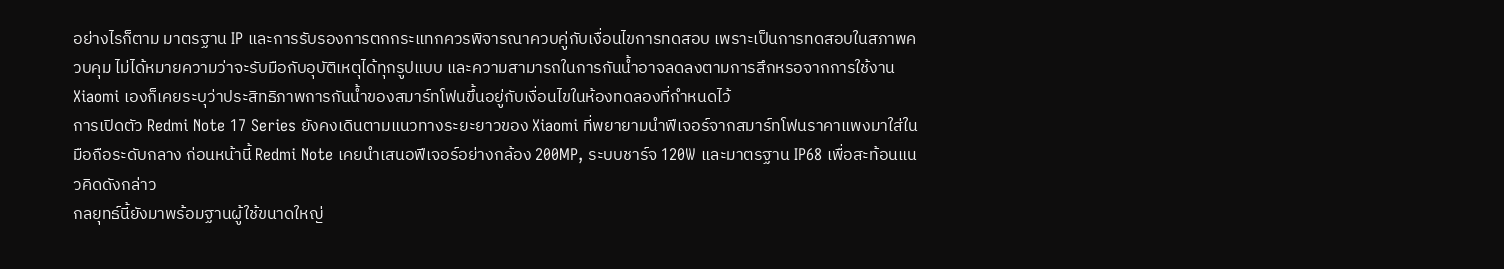อย่างไรก็ตาม มาตรฐาน IP และการรับรองการตกกระแทกควรพิจารณาควบคู่กับเงื่อนไขการทดสอบ เพราะเป็นการทดสอบในสภาพควบคุม ไม่ได้หมายความว่าจะรับมือกับอุบัติเหตุได้ทุกรูปแบบ และความสามารถในการกันน้ำอาจลดลงตามการสึกหรอจากการใช้งาน Xiaomi เองก็เคยระบุว่าประสิทธิภาพการกันน้ำของสมาร์ทโฟนขึ้นอยู่กับเงื่อนไขในห้องทดลองที่กำหนดไว้
การเปิดตัว Redmi Note 17 Series ยังคงเดินตามแนวทางระยะยาวของ Xiaomi ที่พยายามนำฟีเจอร์จากสมาร์ทโฟนราคาแพงมาใส่ในมือถือระดับกลาง ก่อนหน้านี้ Redmi Note เคยนำเสนอฟีเจอร์อย่างกล้อง 200MP, ระบบชาร์จ 120W และมาตรฐาน IP68 เพื่อสะท้อนแนวคิดดังกล่าว
กลยุทธ์นี้ยังมาพร้อมฐานผู้ใช้ขนาดใหญ่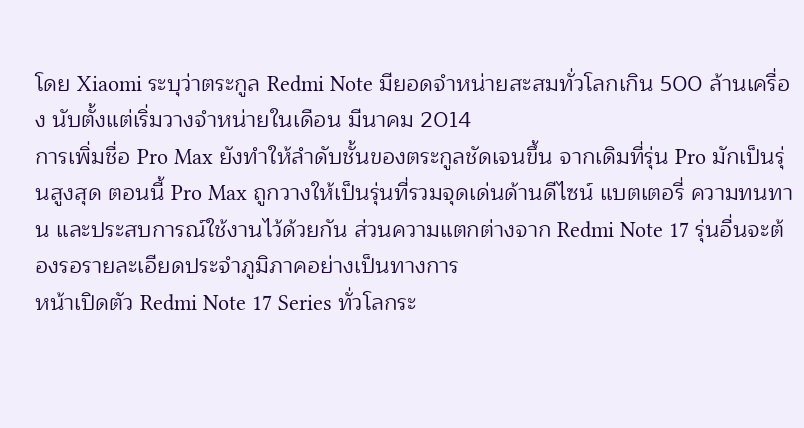โดย Xiaomi ระบุว่าตระกูล Redmi Note มียอดจำหน่ายสะสมทั่วโลกเกิน 500 ล้านเครื่อง นับตั้งแต่เริ่มวางจำหน่ายในเดือน มีนาคม 2014
การเพิ่มชื่อ Pro Max ยังทำให้ลำดับชั้นของตระกูลชัดเจนขึ้น จากเดิมที่รุ่น Pro มักเป็นรุ่นสูงสุด ตอนนี้ Pro Max ถูกวางให้เป็นรุ่นที่รวมจุดเด่นด้านดีไซน์ แบตเตอรี่ ความทนทาน และประสบการณ์ใช้งานไว้ด้วยกัน ส่วนความแตกต่างจาก Redmi Note 17 รุ่นอื่นจะต้องรอรายละเอียดประจำภูมิภาคอย่างเป็นทางการ
หน้าเปิดตัว Redmi Note 17 Series ทั่วโลกระ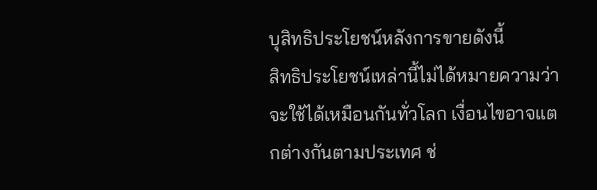บุสิทธิประโยชน์หลังการขายดังนี้
สิทธิประโยชน์เหล่านี้ไม่ได้หมายความว่าจะใช้ได้เหมือนกันทั่วโลก เงื่อนไขอาจแตกต่างกันตามประเทศ ช่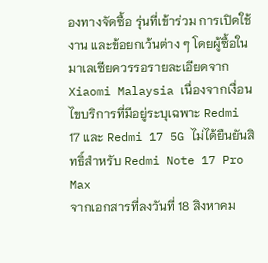องทางจัดซื้อ รุ่นที่เข้าร่วม การเปิดใช้งาน และข้อยกเว้นต่าง ๆ โดยผู้ซื้อในมาเลเซียควรรอรายละเอียดจาก Xiaomi Malaysia เนื่องจากเงื่อนไขบริการที่มีอยู่ระบุเฉพาะ Redmi 17 และ Redmi 17 5G ไม่ได้ยืนยันสิทธิ์สำหรับ Redmi Note 17 Pro Max
จากเอกสารที่ลงวันที่ 18 สิงหาคม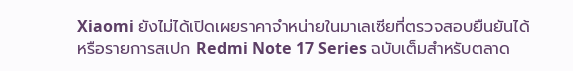Xiaomi ยังไม่ได้เปิดเผยราคาจำหน่ายในมาเลเซียที่ตรวจสอบยืนยันได้ หรือรายการสเปก Redmi Note 17 Series ฉบับเต็มสำหรับตลาด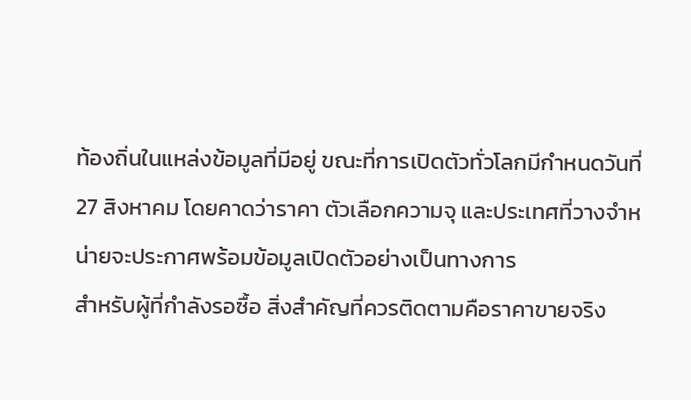ท้องถิ่นในแหล่งข้อมูลที่มีอยู่ ขณะที่การเปิดตัวทั่วโลกมีกำหนดวันที่ 27 สิงหาคม โดยคาดว่าราคา ตัวเลือกความจุ และประเทศที่วางจำหน่ายจะประกาศพร้อมข้อมูลเปิดตัวอย่างเป็นทางการ
สำหรับผู้ที่กำลังรอซื้อ สิ่งสำคัญที่ควรติดตามคือราคาขายจริง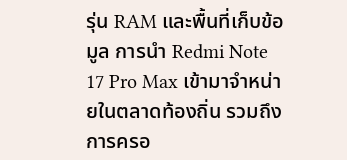รุ่น RAM และพื้นที่เก็บข้อมูล การนำ Redmi Note 17 Pro Max เข้ามาจำหน่ายในตลาดท้องถิ่น รวมถึงการครอ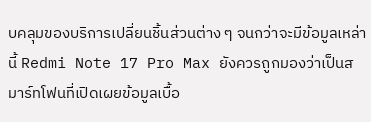บคลุมของบริการเปลี่ยนชิ้นส่วนต่าง ๆ จนกว่าจะมีข้อมูลเหล่านี้ Redmi Note 17 Pro Max ยังควรถูกมองว่าเป็นสมาร์ทโฟนที่เปิดเผยข้อมูลเบื้อ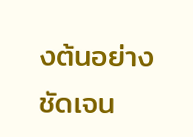งต้นอย่างชัดเจน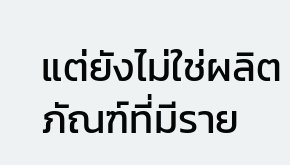แต่ยังไม่ใช่ผลิตภัณฑ์ที่มีราย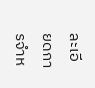ละเอียดการจำห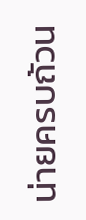น่ายครบถ้วน